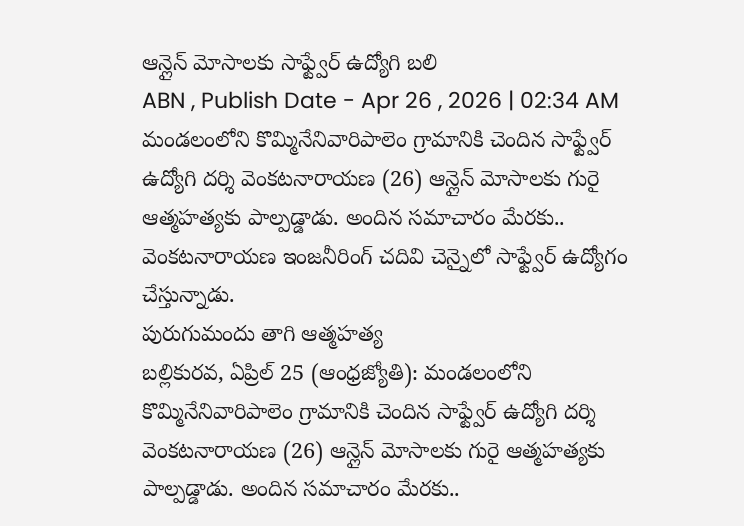ఆన్లైన్ మోసాలకు సాఫ్ట్వేర్ ఉద్యోగి బలి
ABN , Publish Date - Apr 26 , 2026 | 02:34 AM
మండలంలోని కొమ్మినేనివారిపాలెం గ్రామానికి చెందిన సాఫ్ట్వేర్ ఉద్యోగి దర్శి వెంకటనారాయణ (26) ఆన్లైన్ మోసాలకు గురై ఆత్మహత్యకు పాల్పడ్డాడు. అందిన సమాచారం మేరకు.. వెంకటనారాయణ ఇంజనీరింగ్ చదివి చెన్నైలో సాఫ్ట్వేర్ ఉద్యోగం చేస్తున్నాడు.
పురుగుమందు తాగి ఆత్మహత్య
బల్లికురవ, ఏప్రిల్ 25 (ఆంధ్రజ్యోతి): మండలంలోని కొమ్మినేనివారిపాలెం గ్రామానికి చెందిన సాఫ్ట్వేర్ ఉద్యోగి దర్శి వెంకటనారాయణ (26) ఆన్లైన్ మోసాలకు గురై ఆత్మహత్యకు పాల్పడ్డాడు. అందిన సమాచారం మేరకు..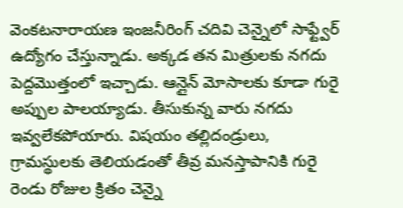వెంకటనారాయణ ఇంజనీరింగ్ చదివి చెన్నైలో సాఫ్ట్వేర్ ఉద్యోగం చేస్తున్నాడు. అక్కడ తన మిత్రులకు నగదు పెద్దమొత్తంలో ఇచ్చాడు. ఆన్లైన్ మోసాలకు కూడా గురై అప్పుల పాలయ్యాడు. తీసుకున్న వారు నగదు ఇవ్వలేకపోయారు. విషయం తల్లిదండ్రులు, గ్రామస్థులకు తెలియడంతో తీవ్ర మనస్తాపానికి గురై రెండు రోజుల క్రితం చెన్నై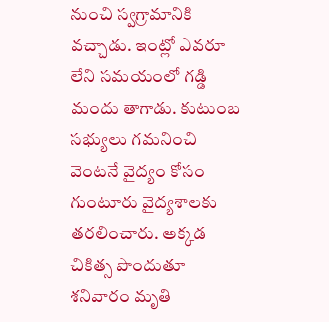నుంచి స్వగ్రామానికి వచ్చాడు. ఇంట్లో ఎవరూ లేని సమయంలో గడ్డి మందు తాగాడు. కుటుంబ సభ్యులు గమనించి వెంటనే వైద్యం కోసం గుంటూరు వైద్యశాలకు తరలించారు. అక్కడ చికిత్స పొందుతూ శనివారం మృతి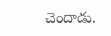చెందాడు.